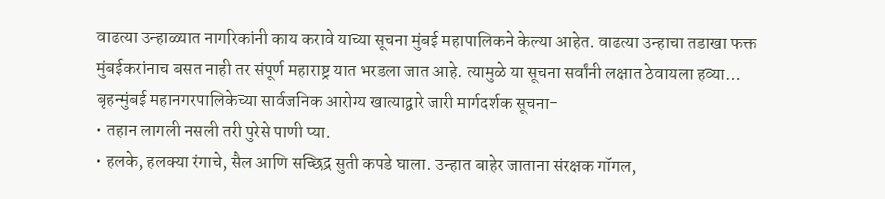वाढत्या उन्हाळ्यात नागरिकांनी काय करावे याच्या सूचना मुंबई महापालिकने केल्या आहेत. वाढत्या उन्हाचा तडाखा फक्त मुंबईकरांनाच बसत नाही तर संपूर्ण महाराष्ट्र यात भरडला जात आहे. त्यामुळे या सूचना सर्वांनी लक्षात ठेवायला हव्या…
बृहन्मुंबई महानगरपालिकेच्या सार्वजनिक आरोग्य खात्याद्वारे जारी मार्गदर्शक सूचना-
• तहान लागली नसली तरी पुरेसे पाणी प्या.
• हलके, हलक्या रंगाचे, सैल आणि सच्छिद्र सुती कपडे घाला. उन्हात बाहेर जाताना संरक्षक गॉगल,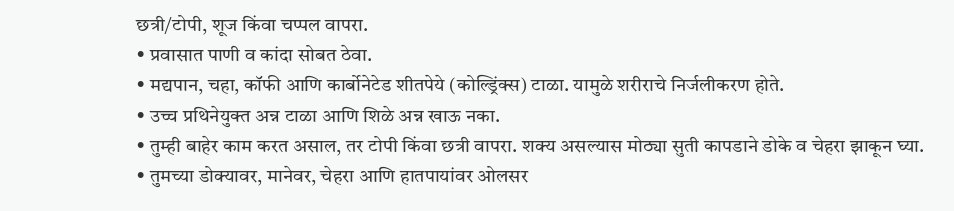छत्री/टोपी, शूज किंवा चप्पल वापरा.
• प्रवासात पाणी व कांदा सोबत ठेवा.
• मद्यपान, चहा, कॉफी आणि कार्बोनेटेड शीतपेये (कोल्ड्रिंक्स) टाळा. यामुळे शरीराचे निर्जलीकरण होते.
• उच्च प्रथिनेयुक्त अन्न टाळा आणि शिळे अन्न खाऊ नका.
• तुम्ही बाहेर काम करत असाल, तर टोपी किंवा छत्री वापरा. शक्य असल्यास मोठ्या सुती कापडाने डोके व चेहरा झाकून घ्या.
• तुमच्या डोक्यावर, मानेवर, चेहरा आणि हातपायांवर ओलसर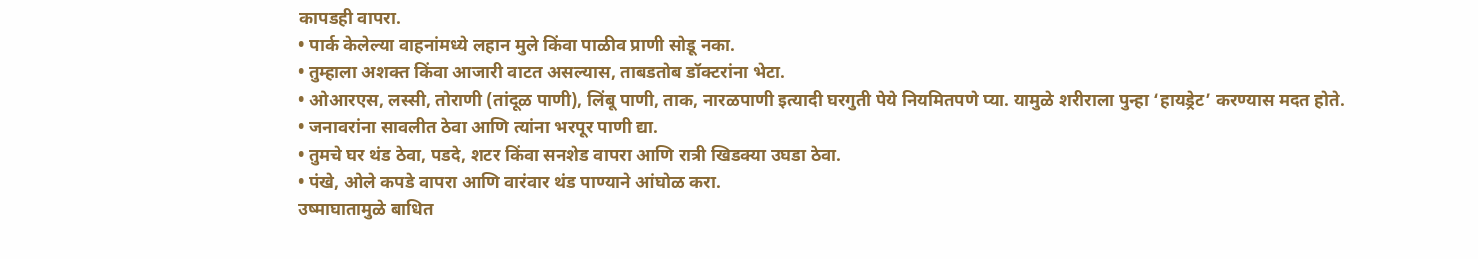कापडही वापरा.
• पार्क केलेल्या वाहनांमध्ये लहान मुले किंवा पाळीव प्राणी सोडू नका.
• तुम्हाला अशक्त किंवा आजारी वाटत असल्यास, ताबडतोब डॉक्टरांना भेटा.
• ओआरएस, लस्सी, तोराणी (तांदूळ पाणी), लिंबू पाणी, ताक, नारळपाणी इत्यादी घरगुती पेये नियमितपणे प्या. यामुळे शरीराला पुन्हा ‘हायड्रेट’ करण्यास मदत होते.
• जनावरांना सावलीत ठेवा आणि त्यांना भरपूर पाणी द्या.
• तुमचे घर थंड ठेवा, पडदे, शटर किंवा सनशेड वापरा आणि रात्री खिडक्या उघडा ठेवा.
• पंखे, ओले कपडे वापरा आणि वारंवार थंड पाण्याने आंघोळ करा.
उष्माघातामुळे बाधित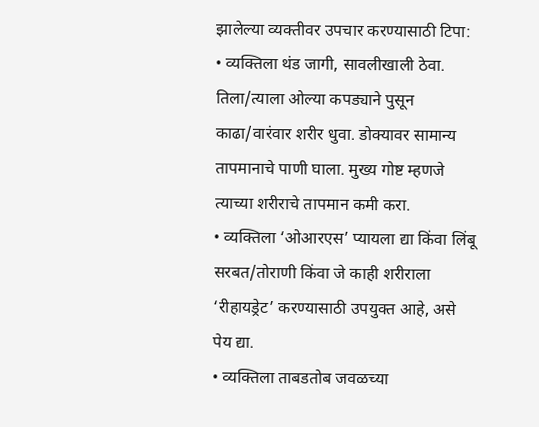झालेल्या व्यक्तीवर उपचार करण्यासाठी टिपा:
• व्यक्तिला थंड जागी, सावलीखाली ठेवा. तिला/त्याला ओल्या कपड्याने पुसून काढा/वारंवार शरीर धुवा. डोक्यावर सामान्य तापमानाचे पाणी घाला. मुख्य गोष्ट म्हणजे त्याच्या शरीराचे तापमान कमी करा.
• व्यक्तिला ‘ओआरएस’ प्यायला द्या किंवा लिंबू सरबत/तोराणी किंवा जे काही शरीराला ‘रीहायड्रेट’ करण्यासाठी उपयुक्त आहे, असे पेय द्या.
• व्यक्तिला ताबडतोब जवळच्या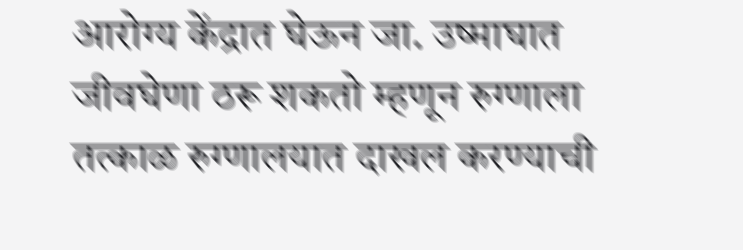आरोग्य केंद्रात घेऊन जा. उष्माघात जीवघेणा ठरू शकतो म्हणून रुग्णाला तत्काळ रुग्णालयात दाखल करण्याची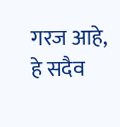गरज आहे, हे सदैव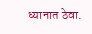ध्यानात ठेवा.